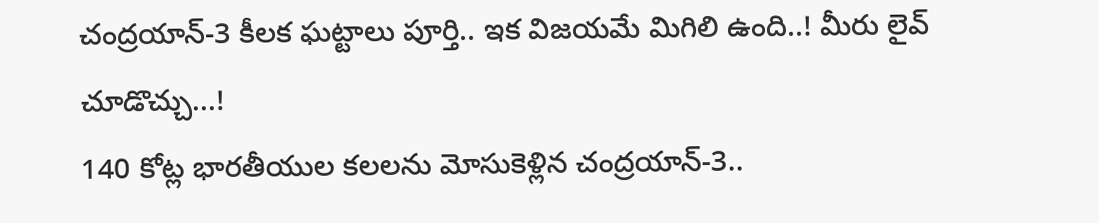చంద్రయాన్-3 కీలక ఘట్టాలు పూర్తి.. ఇక విజయమే మిగిలి ఉంది..! మీరు లైవ్ చూడొచ్చు...!
140 కోట్ల భారతీయుల కలలను మోసుకెళ్లిన చంద్రయాన్-3..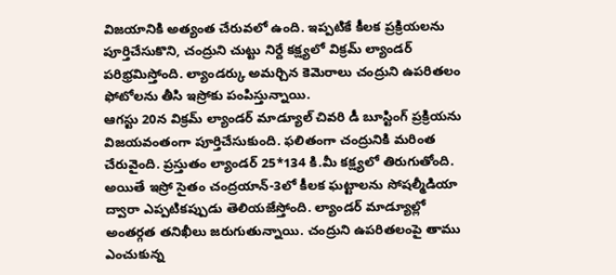విజయానికి అత్యంత చేరువలో ఉంది. ఇప్పటికే కీలక ప్రక్రియలను పూర్తిచేసుకొని, చంద్రుని చుట్టు నిర్దే కక్ష్యలో విక్రమ్ ల్యాండర్ పరిభ్రమిస్తోంది. ల్యాండర్కు అమర్చిన కెమెరాలు చంద్రుని ఉపరితలం ఫోటోలను తీసి ఇస్రోకు పంపిస్తున్నాయి.
ఆగస్టు 20న విక్రమ్ ల్యాండర్ మాడ్యూల్ చివరి డీ బూస్టింగ్ ప్రక్రియను విజయవంతంగా పూర్తిచేసుకుంది. ఫలితంగా చంద్రునికి మరింత చేరువైంది. ప్రస్తుతం ల్యాండర్ 25*134 కి.మీ కక్ష్యలో తిరుగుతోంది. అయితే ఇస్రో సైతం చంద్రయాన్-3లో కీలక ఘట్టాలను సోషల్మీడియా ద్వారా ఎప్పటికప్పుడు తెలియజేస్తోంది. ల్యాండర్ మాడ్యూల్లో అంతర్గత తనిఖీలు జరుగుతున్నాయి. చంద్రుని ఉపరితలంపై తాము ఎంచుకున్న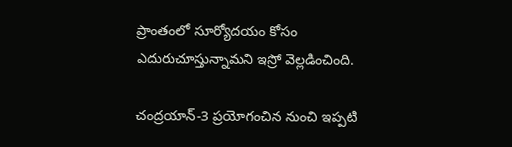ప్రాంతంలో సూర్యోదయం కోసం ఎదురుచూస్తున్నామని ఇస్రో వెల్లడించింది.

చంద్రయాన్-3 ప్రయోగంచిన నుంచి ఇప్పటి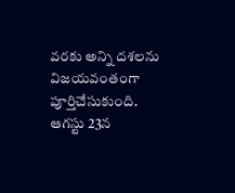వరకు అన్ని దశలను విజయవంతంగా పూర్తిచేసుకుంది. ఆగస్టు 23న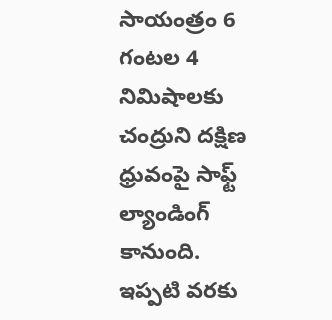సాయంత్రం 6 గంటల 4 నిమిషాలకు చంద్రుని దక్షిణ ధ్రువంపై సాఫ్ట్ ల్యాండింగ్ కానుంది. ఇప్పటి వరకు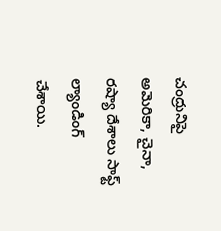చంద్రునిపై అమెరికా, చైనా, రష్యా దేశాలు సాఫ్ట్ ల్యాండింగ్ చేశాయి.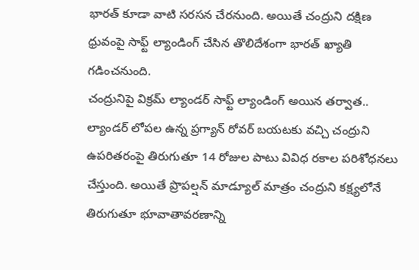భారత్ కూడా వాటి సరసన చేరనుంది. అయితే చంద్రుని దక్షిణ ధ్రువంపై సాఫ్ట్ ల్యాండింగ్ చేసిన తొలిదేశంగా భారత్ ఖ్యాతి గడించనుంది.
చంద్రునిపై విక్రమ్ ల్యాండర్ సాఫ్ట్ ల్యాండింగ్ అయిన తర్వాత.. ల్యాండర్ లోపల ఉన్న ప్రగ్యాన్ రోవర్ బయటకు వచ్చి చంద్రుని ఉపరితరంపై తిరుగుతూ 14 రోజుల పాటు వివిధ రకాల పరిశోధనలు చేస్తుంది. అయితే ప్రొపల్షన్ మాడ్యూల్ మాత్రం చంద్రుని కక్ష్యలోనే తిరుగుతూ భూవాతావరణాన్ని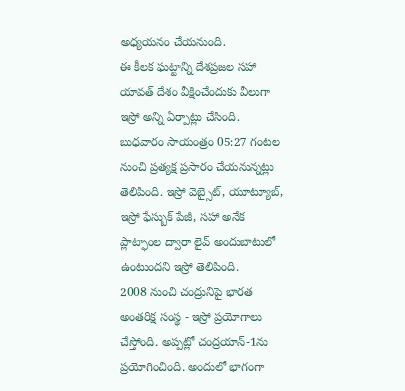అధ్యయనం చేయనుంది.
ఈ కీలక ఘట్టాన్ని దేశప్రజల సహా యావత్ దేశం వీక్షించేందుకు వీలుగా ఇస్రో అన్ని ఏర్పాట్లు చేసింది. బుధవారం సాయంత్రం 05:27 గంటల నుంచి ప్రత్యక్ష ప్రసారం చేయనున్నట్లు తెలిపింది. ఇస్రో వెబ్సైట్, యూట్యూబ్, ఇస్రో ఫేస్బుక్ పేజీ, సహా అనేక ప్లాట్ఫాంల ద్వారా లైవ్ అందుబాటులో ఉంటుందని ఇస్రో తెలిపింది.
2008 నుంచి చంద్రునిపై భారత అంతరిక్ష సంస్థ - ఇస్రో ప్రయోగాలు చేస్తోంది. అప్పట్లో చంద్రయాన్-1ను ప్రయోగించింది. అందులో భాగంగా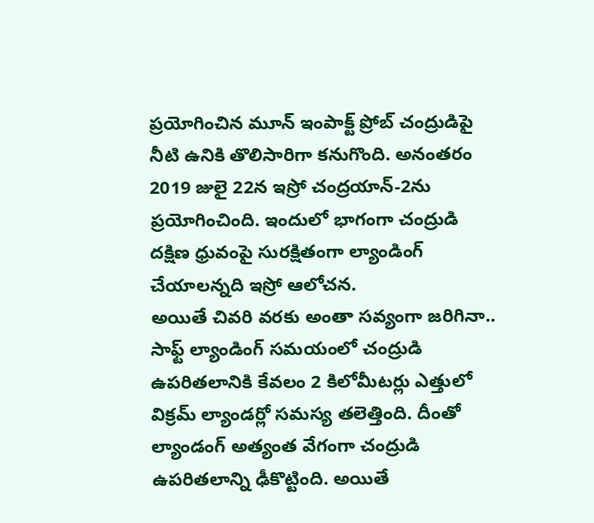ప్రయోగించిన మూన్ ఇంపాక్ట్ ప్రోబ్ చంద్రుడిపై నీటి ఉనికి తొలిసారిగా కనుగొంది. అనంతరం 2019 జులై 22న ఇస్రో చంద్రయాన్-2ను ప్రయోగించింది. ఇందులో భాగంగా చంద్రుడి దక్షిణ ధ్రువంపై సురక్షితంగా ల్యాండింగ్ చేయాలన్నది ఇస్రో ఆలోచన.
అయితే చివరి వరకు అంతా సవ్యంగా జరిగినా.. సాఫ్ట్ ల్యాండింగ్ సమయంలో చంద్రుడి ఉపరితలానికి కేవలం 2 కిలోమీటర్లు ఎత్తులో విక్రమ్ ల్యాండర్లో సమస్య తలెత్తింది. దీంతో ల్యాండంగ్ అత్యంత వేగంగా చంద్రుడి ఉపరితలాన్ని ఢీకొట్టింది. అయితే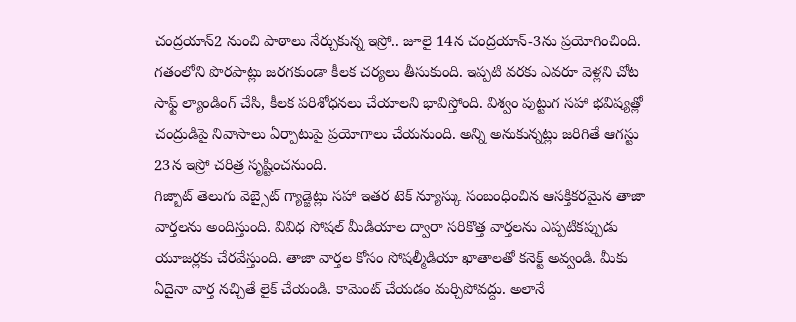చంద్రయాన్2 నుంచి పాఠాలు నేర్చుకున్న ఇస్రో.. జూలై 14న చంద్రయాన్-3ను ప్రయోగించింది.
గతంలోని పొరపాట్లు జరగకుండా కీలక చర్యలు తీసుకుంది. ఇప్పటి వరకు ఎవరూ వెళ్లని చోట సాఫ్ట్ ల్యాండింగ్ చేసి, కీలక పరిశోధనలు చేయాలని భావిస్తోంది. విశ్వం పుట్టుగ సహా భవిష్యత్లో చంద్రుడిపై నివాసాలు ఏర్పాటుపై ప్రయోగాలు చేయనుంది. అన్ని అనుకున్నట్లు జరిగితే ఆగస్టు 23న ఇస్రో చరిత్ర సృష్టించనుంది.
గిజ్బాట్ తెలుగు వెబ్సైట్ గ్యాడ్జెట్లు సహా ఇతర టెక్ న్యూస్కు సంబంధించిన ఆసక్తికరమైన తాజా వార్తలను అందిస్తుంది. వివిధ సోషల్ మీడియాల ద్వారా సరికొత్త వార్తలను ఎప్పటికప్పుడు యూజర్లకు చేరవేస్తుంది. తాజా వార్తల కోసం సోషల్మీడియా ఖాతాలతో కనెక్ట్ అవ్వండి. మీకు ఏదైనా వార్త నచ్చితే లైక్ చేయండి. కామెంట్ చేయడం మర్చిపోవద్దు. అలానే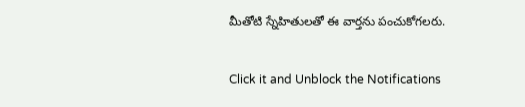మీతోటి స్నేహితులతో ఈ వార్తను పంచుకోగలరు.


Click it and Unblock the Notifications